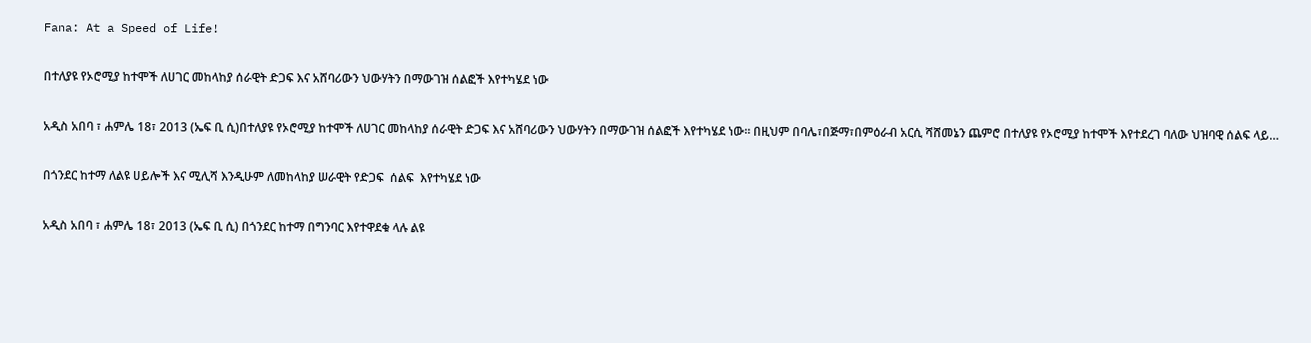Fana: At a Speed of Life!

በተለያዩ የኦሮሚያ ከተሞች ለሀገር መከላከያ ሰራዊት ድጋፍ እና አሸባሪውን ህውሃትን በማውገዝ ሰልፎች እየተካሄደ ነው

አዲስ አበባ ፣ ሐምሌ 18፣ 2013 (ኤፍ ቢ ሲ)በተለያዩ የኦሮሚያ ከተሞች ለሀገር መከላከያ ሰራዊት ድጋፍ እና አሸባሪውን ህውሃትን በማውገዝ ሰልፎች እየተካሄደ ነው። በዚህም በባሌ፣በጅማ፣በምዕራብ አርሲ ሻሸመኔን ጨምሮ በተለያዩ የኦሮሚያ ከተሞች እየተደረገ ባለው ህዝባዊ ሰልፍ ላይ…

በጎንደር ከተማ ለልዩ ሀይሎች እና ሚሊሻ እንዲሁም ለመከላከያ ሠራዊት የድጋፍ  ሰልፍ  እየተካሄደ ነው

አዲስ አበባ ፣ ሐምሌ 18፣ 2013 (ኤፍ ቢ ሲ) በጎንደር ከተማ በግንባር እየተዋደቁ ላሉ ልዩ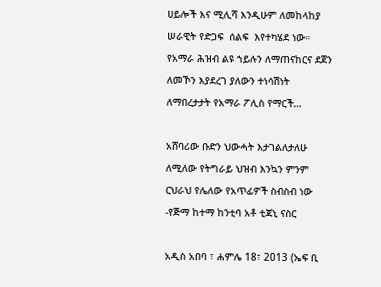ሀይሎች እና ሚሊሻ እንዲሁም ለመከላከያ ሠራዊት የድጋፍ  ሰልፍ  እየተካሄደ ነው። የአማራ ሕዝብ ልዩ ኀይሉን ለማጠናከርና ደጀን ለመኾን እያደረገ ያለውን ተነሳሽነት ለማበረታታት የአማራ ፖሊስ የማርች…

አሸባሪው ቡድን ህውሓት እታገልለታለሁ ለሚለው የትግራይ ህዝብ እንኳን ምንም ርህራህ የሌለው የአጥፊዎች ስብስብ ነው -የጅማ ከተማ ከንቲባ አቶ ቲጃኒ ናስር

አዲስ አበባ ፣ ሐምሌ 18፣ 2013 (ኤፍ ቢ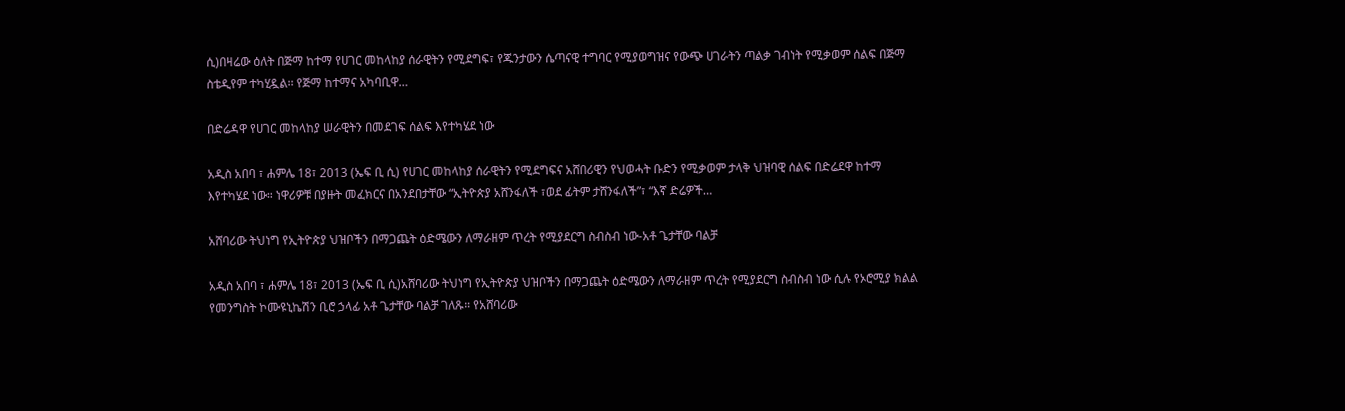ሲ)በዛሬው ዕለት በጅማ ከተማ የሀገር መከላከያ ሰራዊትን የሚደግፍ፣ የጁንታውን ሴጣናዊ ተግባር የሚያወግዝና የውጭ ሀገራትን ጣልቃ ገብነት የሚቃወም ሰልፍ በጅማ ስቴዲየም ተካሂዷል፡፡ የጅማ ከተማና አካባቢዋ…

በድሬዳዋ የሀገር መከላከያ ሠራዊትን በመደገፍ ሰልፍ እየተካሄደ ነው

አዲስ አበባ ፣ ሐምሌ 18፣ 2013 (ኤፍ ቢ ሲ) የሀገር መከላከያ ሰራዊትን የሚደግፍና አሸበሪዊን የህወሓት ቡድን የሚቃወም ታላቅ ህዝባዊ ሰልፍ በድሬደዋ ከተማ እየተካሄደ ነው። ነዋሪዎቹ በያዙት መፈክርና በአንደበታቸው “ኢትዮጵያ አሸንፋለች ፣ወደ ፊትም ታሸንፋለች”፣ “እኛ ድሬዎች…

አሸባሪው ትህነግ የኢትዮጵያ ህዝቦችን በማጋጨት ዕድሜውን ለማራዘም ጥረት የሚያደርግ ስብስብ ነው-አቶ ጌታቸው ባልቻ

አዲስ አበባ ፣ ሐምሌ 18፣ 2013 (ኤፍ ቢ ሲ)አሸባሪው ትህነግ የኢትዮጵያ ህዝቦችን በማጋጨት ዕድሜውን ለማራዘም ጥረት የሚያደርግ ስብስብ ነው ሲሉ የኦሮሚያ ክልል የመንግስት ኮሙዩኒኬሽን ቢሮ ኃላፊ አቶ ጌታቸው ባልቻ ገለጹ። የአሸባሪው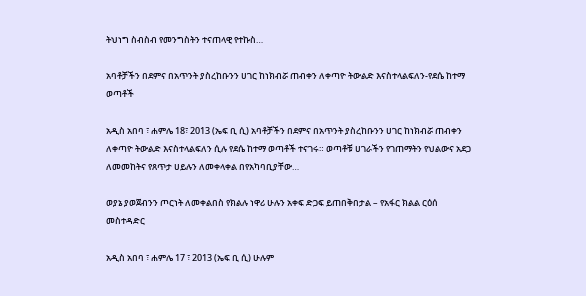ትህነግ ስብስብ የመንግስትን ተናጠላዊ የተኩስ…

አባቶቻችን በደምና በአጥንት ያስረከቡንን ሀገር ከነክብሯ ጠብቀን ለቀጣዮ ትውልድ እናስተላልፍለን-የደሴ ከተማ ወጣቶች

አዲስ አበባ ፣ ሐምሌ 18፣ 2013 (ኤፍ ቢ ሲ) አባቶቻችን በደምና በአጥንት ያስረከቡንን ሀገር ከነክብሯ ጠብቀን ለቀጣዮ ትውልድ እናስተላልፍለን ሲሉ የደሴ ከተማ ወጣቶች ተናገሩ። ወጣቶቹ ሀገራችን የገጠማትን የህልውና አደጋ ለመመከትና የጸጥታ ሀይሉን ለመቀላቀል በየአካባቢያቸው…

ወያኔ ያወጀብንን ጦርነት ለመቀልበስ የክልሉ ነዋሪ ሁሉን አቀፍ ድጋፍ ይጠበቅበታል – የአፋር ክልል ርዕሰ መስተዳድር

አዲስ አበባ ፣ ሐምሌ 17 ፣ 2013 (ኤፍ ቢ ሲ) ሁሉም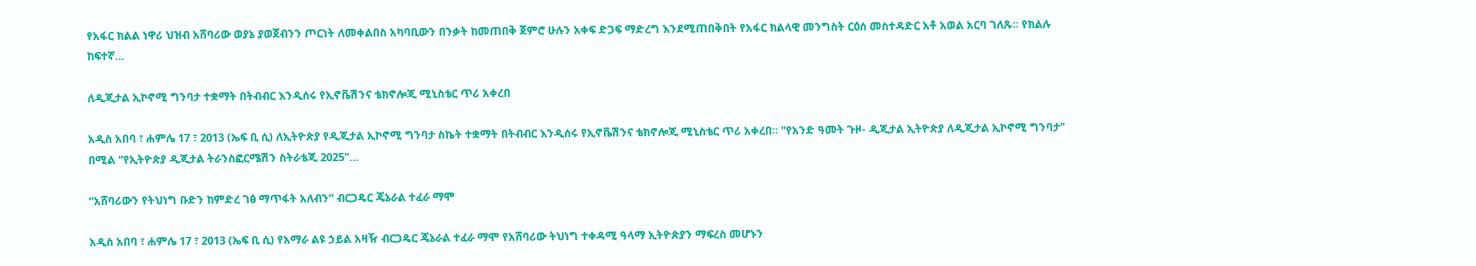የአፋር ክልል ነዋሪ ህዝብ አሸባሪው ወያኔ ያወጀብንን ጦርነት ለመቀልበስ አካባቢውን በንቃት ከመጠበቅ ጀምሮ ሁሉን አቀፍ ድጋፍ ማድረግ እንደሚጠበቅበት የአፋር ክልላዊ መንግስት ርዕሰ መስተዳድር አቶ አወል አርባ ገለጹ። የክልሉ ከፍተኛ…

ለዲጂታል ኢኮኖሚ ግንባታ ተቋማት በትብብር እንዲሰሩ የኢኖቬሽንና ቴክኖሎጂ ሚኒስቴር ጥሪ አቀረበ

አዲስ አበባ ፣ ሐምሌ 17 ፣ 2013 (ኤፍ ቢ ሲ) ለኢትዮጵያ የዲጂታል ኢኮኖሚ ግንባታ ስኬት ተቋማት በትብብር እንዲሰሩ የኢኖቬሽንና ቴክኖሎጂ ሚኒስቴር ጥሪ አቀረበ። "የአንድ ዓመት ጉዞ- ዲጂታል ኢትዮጵያ ለዲጂታል ኢኮኖሚ ግንባታ" በሚል "የኢትዮጵያ ዲጂታል ትራንስፎርሜሽን ስትራቴጂ 2025"…

“አሸባሪውን የትህነግ ቡድን ከምድረ ገፅ ማጥፋት አለብን” ብርጋዴር ጄኔራል ተፈራ ማሞ

አዲስ አበባ ፣ ሐምሌ 17 ፣ 2013 (ኤፍ ቢ ሲ) የአማራ ልዩ ኃይል አዛዥ ብርጋዴር ጄኔራል ተፈራ ማሞ የአሸባሪው ትህነግ ተቀዳሚ ዓላማ ኢትዮጵያን ማፍረስ መሆኑን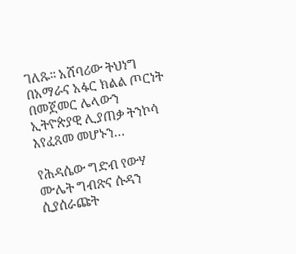ገለጹ፡፡ አሸባሪው ትህነግ በአማራና አፋር ክልል ጦርነት በመጀመር ሌላውን ኢትዮጵያዊ ሊያጠቃ ትንኮሳ እየፈጸመ መሆኑን…

የሕዳሴው ግድብ የውሃ ሙሌት ግብጽና ሱዳን ሲያሰራጩት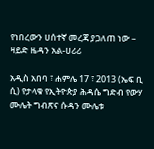የነበረውን ሀሰተኛ መረጃ ያጋለጠ ነው – ዛይድ ዜዳን አል-ሀሪሪ

አዲስ አበባ ፣ ሐምሌ 17 ፣ 2013 (ኤፍ ቢ ሲ) የታላቁ የኢትዮጵያ ሕዳሴ ግድብ የውሃ ሙሌት ግብጽና ሱዳን ሙሌቱ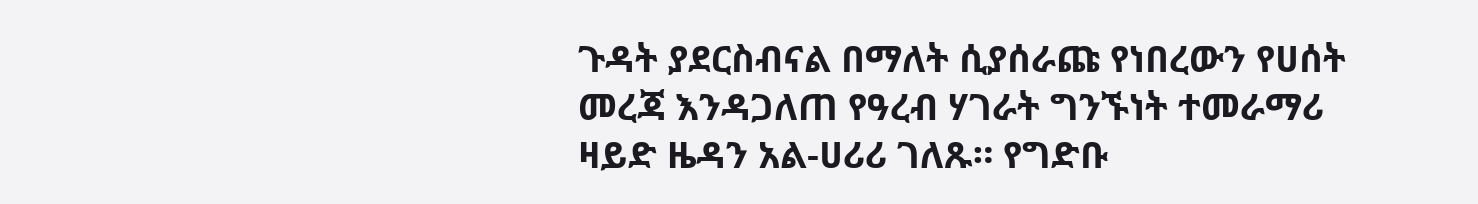ጉዳት ያደርስብናል በማለት ሲያሰራጩ የነበረውን የሀሰት መረጃ እንዳጋለጠ የዓረብ ሃገራት ግንኙነት ተመራማሪ ዛይድ ዜዳን አል-ሀሪሪ ገለጹ። የግድቡ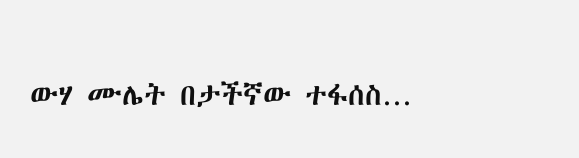ውሃ ሙሌት በታችኛው ተፋሰስ…